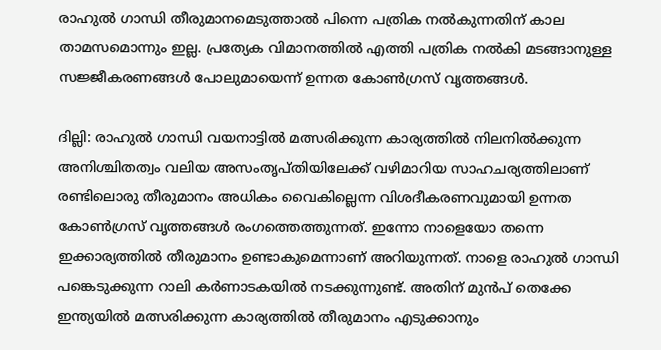രാഹുൽ ഗാന്ധി തീരുമാനമെടുത്താൽ പിന്നെ പത്രിക നൽകുന്നതിന് കാല താമസമൊന്നും ഇല്ല. പ്രത്യേക വിമാനത്തിൽ എത്തി പത്രിക നൽകി മടങ്ങാനുള്ള സജ്ജീകരണങ്ങൾ പോലുമായെന്ന് ഉന്നത കോൺഗ്രസ് വൃത്തങ്ങൾ.

ദില്ലി: രാഹുൽ ഗാന്ധി വയനാട്ടിൽ മത്സരിക്കുന്ന കാര്യത്തിൽ നിലനിൽക്കുന്ന അനിശ്ചിതത്വം വലിയ അസംതൃപ്തിയിലേക്ക് വഴിമാറിയ സാഹചര്യത്തിലാണ് രണ്ടിലൊരു തീരുമാനം അധികം വൈകില്ലെന്ന വിശദീകരണവുമായി ഉന്നത കോൺഗ്രസ് വൃത്തങ്ങൾ രംഗത്തെത്തുന്നത്. ഇന്നോ നാളെയോ തന്നെ ഇക്കാര്യത്തിൽ തീരുമാനം ഉണ്ടാകുമെന്നാണ് അറിയുന്നത്. നാളെ രാഹുൽ ഗാന്ധി പങ്കെടുക്കുന്ന റാലി കര്‍ണാടകയിൽ നടക്കുന്നുണ്ട്. അതിന് മുൻപ് തെക്കേ ഇന്ത്യയിൽ മത്സരിക്കുന്ന കാര്യത്തിൽ തീരുമാനം എടുക്കാനും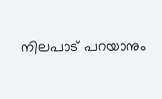നിലപാട് പറയാനും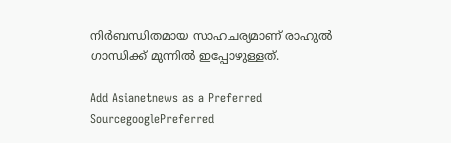നിര്‍ബന്ധിതമായ സാഹചര്യമാണ് രാഹുൽ ഗാന്ധിക്ക് മുന്നിൽ ഇപ്പോഴുള്ളത്.

Add Asianetnews as a Preferred SourcegooglePreferred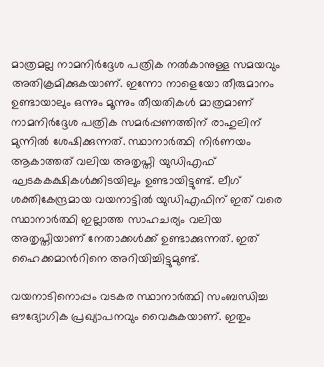മാത്രമല്ല നാമനിര്‍ദ്ദേശ പത്രിക നൽകാനുള്ള സമയവും അതിക്രമിക്കുകയാണ്. ഇന്നോ നാളെയോ തീരുമാനം ഉണ്ടായാലും ഒന്നും മൂന്നും തീയതികൾ മാത്രമാണ് നാമനിര്‍ദ്ദേശ പത്രിക സമര്‍പ്പണത്തിന് രാഹുലിന് മുന്നിൽ ശേഷിക്കുന്നത്. സ്ഥാനാര്‍ത്ഥി നിര്‍ണയം ആകാത്തത് വലിയ അതൃപ്തി യുഡിഎഫ് ഘടകകക്ഷികൾക്കിടയിലും ഉണ്ടായിട്ടുണ്ട്. ലീഗ് ശക്തികേന്ദ്രമായ വയനാട്ടിൽ യുഡിഎഫിന് ഇത് വരെ സ്ഥാനാര്‍ത്ഥി ഇല്ലാത്ത സാഹചര്യം വലിയ അതൃപ്തിയാണ് നേതാക്കൾക്ക് ഉണ്ടാക്കുന്നത്. ഇത് ഹൈക്കമാന്‍റിനെ അറിയിച്ചിട്ടുമുണ്ട്.

വയനാടിനൊപ്പം വടകര സ്ഥാനാര്‍ത്ഥി സംബന്ധിച്ച ഔദ്യോഗിക പ്രഖ്യാപനവും വൈകുകയാണ്. ഇതും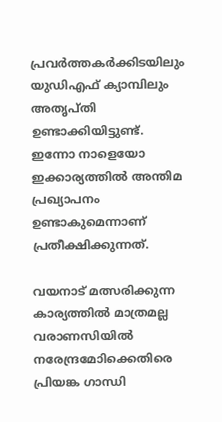പ്രവര്‍ത്തകര്‍ക്കിടയിലും യുഡിഎഫ് ക്യാമ്പിലും അതൃപ്തി ഉണ്ടാക്കിയിട്ടുണ്ട്. ഇന്നോ നാളെയോ ഇക്കാര്യത്തിൽ അന്തിമ പ്രഖ്യാപനം ഉണ്ടാകുമെന്നാണ് പ്രതീക്ഷിക്കുന്നത്.

വയനാട് മത്സരിക്കുന്ന കാര്യത്തിൽ മാത്രമല്ല വരാണസിയിൽ നരേന്ദ്രമോിക്കെതിരെ പ്രിയങ്ക ഗാന്ധി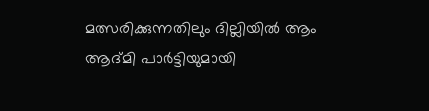മത്സരിക്കുന്നതിലും ദില്ലിയിൽ ആം ആദ്മി പാര്‍ട്ടിയുമായി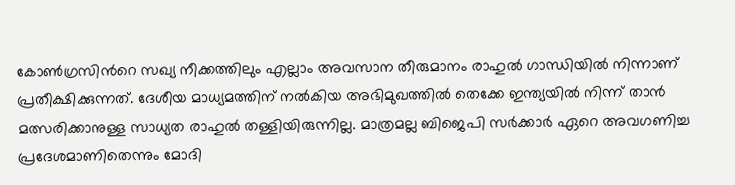കോൺഗ്രസിന്‍റെ സഖ്യ നീക്കത്തിലും എല്ലാം അവസാന തീരുമാനം രാഹുൽ ഗാന്ധിയിൽ നിന്നാണ് പ്രതീക്ഷിക്കുന്നത്. ദേശീയ മാധ്യമത്തിന് നൽകിയ അഭിമുഖത്തിൽ തെക്കേ ഇന്ത്യയിൽ നിന്ന് താൻ മത്സരിക്കാനുള്ള സാധ്യത രാഹുൽ തള്ളിയിരുന്നില്ല. മാത്രമല്ല ബിജെപി സര്‍ക്കാര്‍ ഏറെ അവഗണിച്ച പ്രദേശമാണിതെന്നും മോദി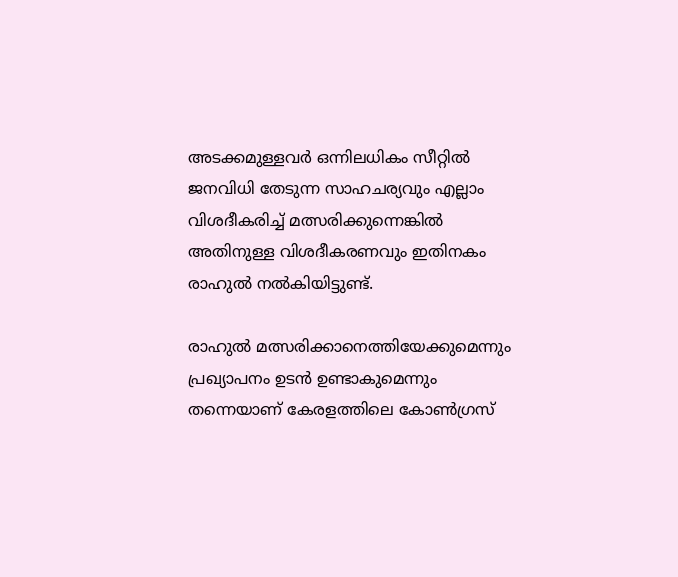അടക്കമുള്ളവര്‍ ഒന്നിലധികം സീറ്റിൽ ജനവിധി തേടുന്ന സാഹചര്യവും എല്ലാം വിശദീകരിച്ച് മത്സരിക്കുന്നെങ്കിൽ അതിനുള്ള വിശദീകരണവും ഇതിനകം രാഹുൽ നൽകിയിട്ടുണ്ട്.

രാഹുൽ മത്സരിക്കാനെത്തിയേക്കുമെന്നും പ്രഖ്യാപനം ഉടൻ ഉണ്ടാകുമെന്നും തന്നെയാണ് കേരളത്തിലെ കോൺഗ്രസ്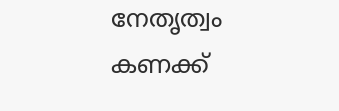നേതൃത്വം കണക്ക്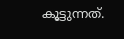കൂട്ടുന്നത്.